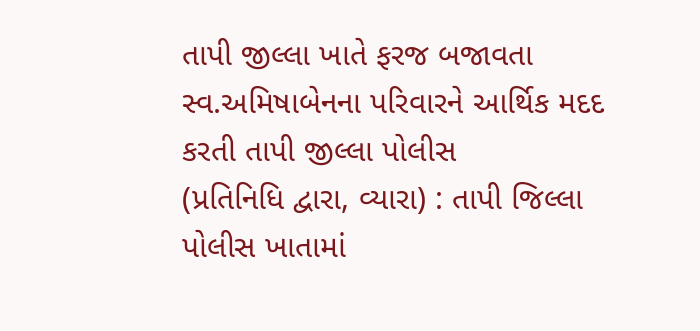તાપી જીલ્લા ખાતે ફરજ બજાવતા સ્વ.અમિષાબેનના પરિવારને આર્થિક મદદ કરતી તાપી જીલ્લા પોલીસ
(પ્રતિનિધિ દ્વારા, વ્યારા) : તાપી જિલ્લા પોલીસ ખાતામાં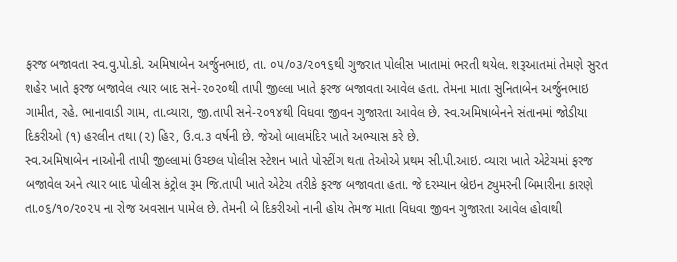ફરજ બજાવતા સ્વ.વુ.પો.કો. અમિષાબેન અર્જુનભાઇ, તા. ૦૫/૦૩/૨૦૧૬થી ગુજરાત પોલીસ ખાતામાં ભરતી થયેલ. શરૂઆતમાં તેમણે સુરત શહેર ખાતે ફરજ બજાવેલ ત્યાર બાદ સને-૨૦૨૦થી તાપી જીલ્લા ખાતે ફરજ બજાવતા આવેલ હતા. તેમના માતા સુનિતાબેન અર્જુનભાઇ ગામીત, રહે. ભાનાવાડી ગામ, તા.વ્યારા, જી.તાપી સને-૨૦૧૪થી વિધવા જીવન ગુજારતા આવેલ છે. સ્વ.અમિષાબેનને સંતાનમાં જોડીયા દિકરીઓ (૧) હરલીન તથા (૨) હિર, ઉ.વ.૩ વર્ષની છે. જેઓ બાલમંદિર ખાતે અભ્યાસ કરે છે.
સ્વ.અમિષાબેન નાઓની તાપી જીલ્લામાં ઉચ્છલ પોલીસ સ્ટેશન ખાતે પોસ્ટીંગ થતા તેઓએ પ્રથમ સી.પી.આઇ. વ્યારા ખાતે એટેચમાં ફરજ બજાવેલ અને ત્યાર બાદ પોલીસ કંટ્રોલ રૂમ જિ.તાપી ખાતે એટેચ તરીકે ફરજ બજાવતા હતા. જે દરમ્યાન બ્રેઇન ટ્યુમરની બિમારીના કારણે તા.૦૬/૧૦/૨૦૨૫ ના રોજ અવસાન પામેલ છે. તેમની બે દિકરીઓ નાની હોય તેમજ માતા વિધવા જીવન ગુજારતા આવેલ હોવાથી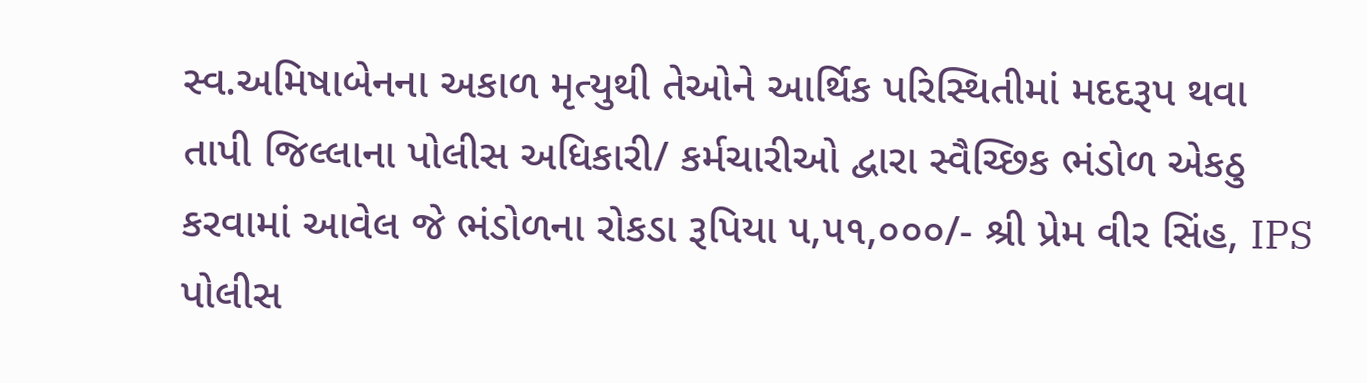સ્વ.અમિષાબેનના અકાળ મૃત્યુથી તેઓને આર્થિક પરિસ્થિતીમાં મદદરૂપ થવા તાપી જિલ્લાના પોલીસ અધિકારી/ કર્મચારીઓ દ્વારા સ્વૈચ્છિક ભંડોળ એકઠુ કરવામાં આવેલ જે ભંડોળના રોકડા રૂપિયા ૫,૫૧,૦૦૦/- શ્રી પ્રેમ વીર સિંહ, IPS પોલીસ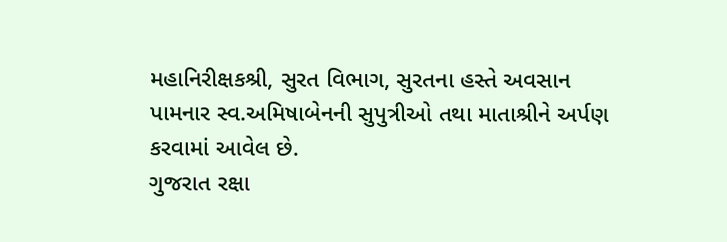મહાનિરીક્ષકશ્રી, સુરત વિભાગ, સુરતના હસ્તે અવસાન પામનાર સ્વ.અમિષાબેનની સુપુત્રીઓ તથા માતાશ્રીને અર્પણ કરવામાં આવેલ છે.
ગુજરાત રક્ષા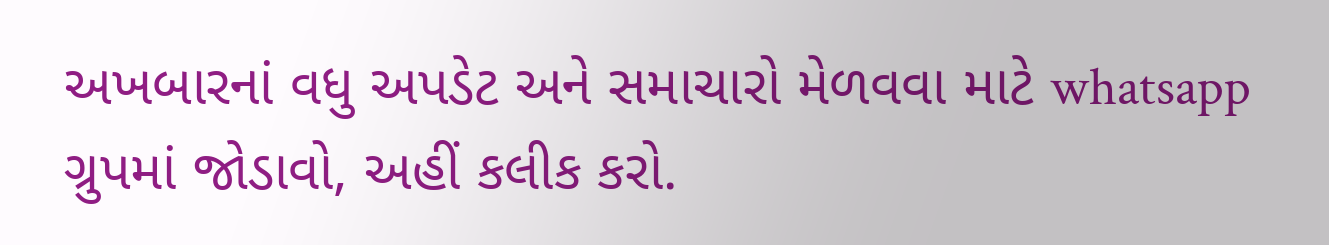અખબારનાં વધુ અપડેટ અને સમાચારો મેળવવા માટે whatsapp ગ્રુપમાં જોડાવો, અહીં કલીક કરો.